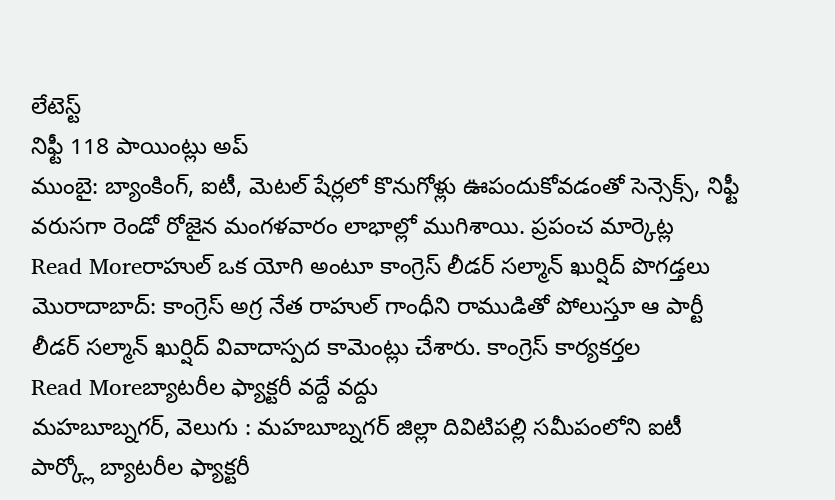లేటెస్ట్
నిఫ్టీ 118 పాయింట్లు అప్
ముంబై: బ్యాంకింగ్, ఐటీ, మెటల్ షేర్లలో కొనుగోళ్లు ఊపందుకోవడంతో సెన్సెక్స్, నిఫ్టీ వరుసగా రెండో రోజైన మంగళవారం లాభాల్లో ముగిశాయి. ప్రపంచ మార్కెట్ల
Read Moreరాహుల్ ఒక యోగి అంటూ కాంగ్రెస్ లీడర్ సల్మాన్ ఖుర్షిద్ పొగడ్తలు
మొరాదాబాద్: కాంగ్రెస్ అగ్ర నేత రాహుల్ గాంధీని రాముడితో పోలుస్తూ ఆ పార్టీ లీడర్ సల్మాన్ ఖుర్షిద్ వివాదాస్పద కామెంట్లు చేశారు. కాంగ్రెస్ కార్యకర్తల
Read Moreబ్యాటరీల ఫ్యాక్టరీ వద్దే వద్దు
మహబూబ్నగర్, వెలుగు : మహబూబ్నగర్ జిల్లా దివిటిపల్లి సమీపంలోని ఐటీ పార్క్లో బ్యాటరీల ఫ్యాక్టరీ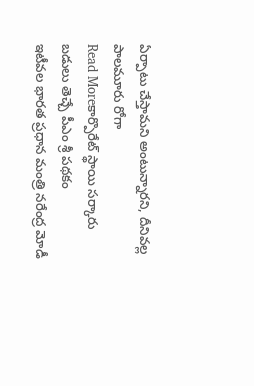ఏర్పాటు చేస్తామని అంటున్నారని, దీనివల్ల పాలమూరు రోగా
Read Moreకార్పొరేట్ స్థాయి సర్కారు బడులు తెచ్చే పీఎం శ్రీ పథకం
ఇటీవల భారత ప్రధాన మంత్రి నరేంద్ర మోడీ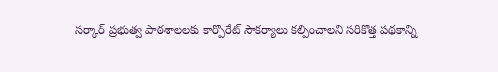సర్కార్ ప్రభుత్వ పాఠశాలలకు కార్పొరేట్ సౌకర్యాలు కల్పించాలని సరికొత్త పథకాన్ని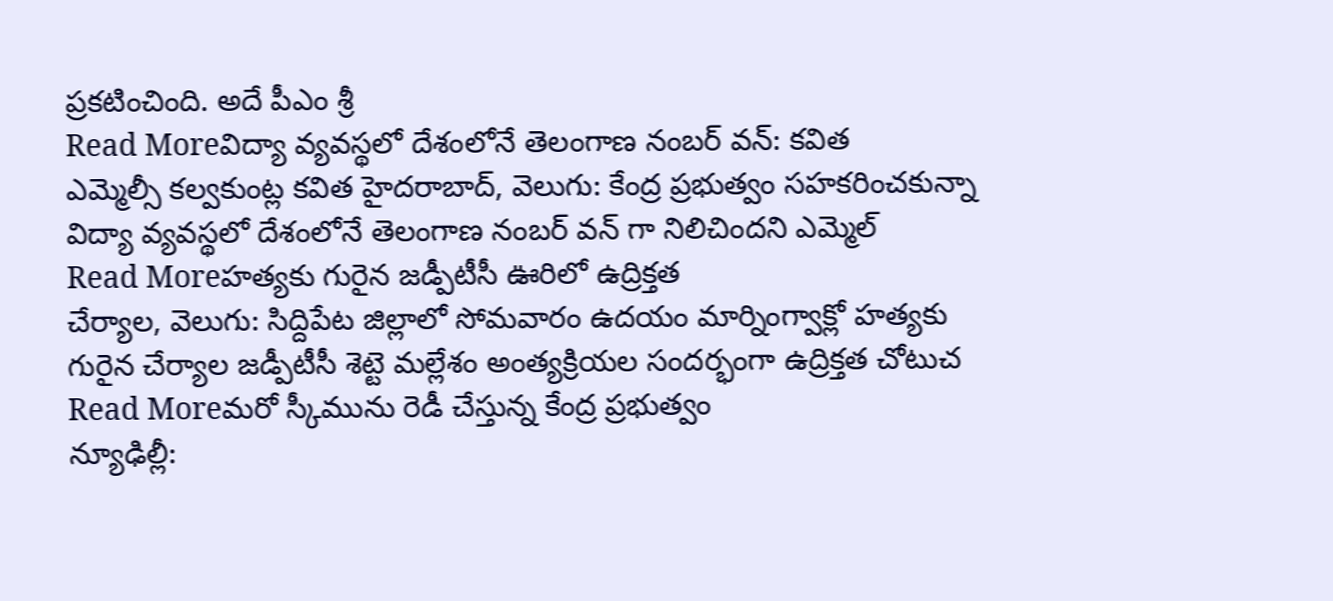ప్రకటించింది. అదే పీఎం శ్రీ
Read Moreవిద్యా వ్యవస్థలో దేశంలోనే తెలంగాణ నంబర్ వన్: కవిత
ఎమ్మెల్సీ కల్వకుంట్ల కవిత హైదరాబాద్, వెలుగు: కేంద్ర ప్రభుత్వం సహకరించకున్నా విద్యా వ్యవస్థలో దేశంలోనే తెలంగాణ నంబర్ వన్ గా నిలిచిందని ఎమ్మెల్
Read Moreహత్యకు గురైన జడ్పీటీసీ ఊరిలో ఉద్రిక్తత
చేర్యాల, వెలుగు: సిద్దిపేట జిల్లాలో సోమవారం ఉదయం మార్నింగ్వాక్లో హత్యకు గురైన చేర్యాల జడ్పీటీసీ శెట్టె మల్లేశం అంత్యక్రియల సందర్భంగా ఉద్రిక్తత చోటుచ
Read Moreమరో స్కీమును రెడీ చేస్తున్న కేంద్ర ప్రభుత్వం
న్యూఢిల్లీ: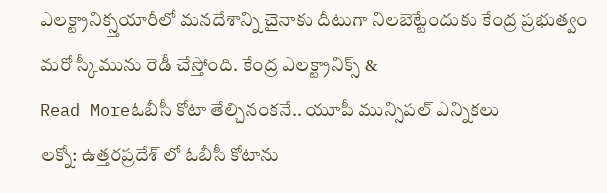ఎలక్ట్రానిక్స్తయారీలో మనదేశాన్ని చైనాకు దీటుగా నిలబెట్టేందుకు కేంద్ర ప్రభుత్వం మరో స్కీమును రెడీ చేస్తోంది. కేంద్ర ఎలక్ట్రానిక్స్ &
Read Moreఓబీసీ కోటా తేల్చినంకనే.. యూపీ మున్సిపల్ ఎన్నికలు
లక్నో: ఉత్తరప్రదేశ్ లో ఓబీసీ కోటాను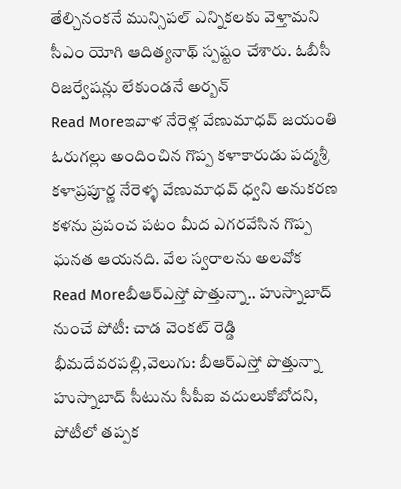తేల్చినంకనే మున్సిపల్ ఎన్నికలకు వెళ్తామని సీఎం యోగి ఆదిత్యనాథ్ స్పష్టం చేశారు. ఓబీసీ రిజర్వేషన్లు లేకుండనే అర్బన్
Read Moreఇవాళ నేరెళ్ల వేణుమాధవ్ జయంతి
ఓరుగల్లు అందించిన గొప్ప కళాకారుడు పద్మశ్రీ కళాప్రపూర్ణ నేరెళ్ళ వేణుమాధవ్ ధ్వని అనుకరణ కళను ప్రపంచ పటం మీద ఎగరవేసిన గొప్ప ఘనత ఆయనది. వేల స్వరాలను అలవోక
Read Moreబీఆర్ఎస్తో పొత్తున్నా.. హుస్నాబాద్ నుంచే పోటీ: చాడ వెంకట్ రెడ్డి
భీమదేవరపల్లి,వెలుగు: బీఆర్ఎస్తో పొత్తున్నా హుస్నాబాద్ సీటును సీపీఐ వదులుకోబోదని, పోటీలో తప్పక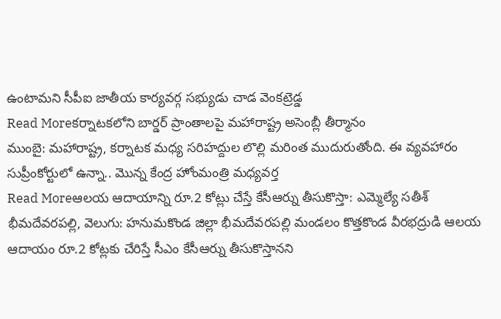ఉంటామని సీపీఐ జాతీయ కార్యవర్గ సభ్యుడు చాడ వెంకట్రెడ్డ
Read Moreకర్నాటకలోని బార్డర్ ప్రాంతాలపై మహారాష్ట్ర అసెంబ్లీ తీర్మానం
ముంబై: మహారాష్ట్ర, కర్నాటక మధ్య సరిహద్దుల లొల్లి మరింత ముదురుతోంది. ఈ వ్యవహారం సుప్రీంకోర్టులో ఉన్నా.. మొన్న కేంద్ర హోంమంత్రి మధ్యవర్త
Read Moreఆలయ ఆదాయాన్ని రూ.2 కోట్లు చేస్తే కేసీఆర్ను తీసుకొస్తా: ఎమ్మెల్యే సతీశ్
భీమదేవరపల్లి, వెలుగు: హనుమకొండ జిల్లా భీమదేవరపల్లి మండలం కొత్తకొండ వీరభద్రుడి ఆలయ ఆదాయం రూ.2 కోట్లకు చేరిస్తే సీఎం కేసీఆర్ను తీసుకొస్తానని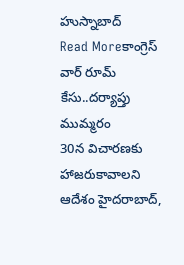హుస్నాబాద్
Read Moreకాంగ్రెస్ వార్ రూమ్ కేసు..దర్యాప్తు ముమ్మరం
30న విచారణకు హాజరుకావాలని ఆదేశం హైదరాబాద్,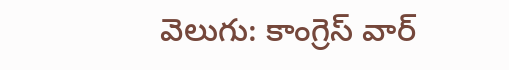వెలుగు: కాంగ్రెస్ వార్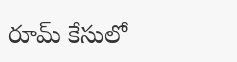రూమ్ కేసులో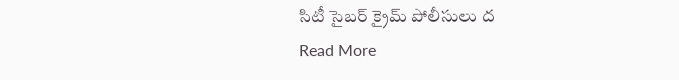సిటీ సైబర్ క్రైమ్ పోలీసులు ద
Read More